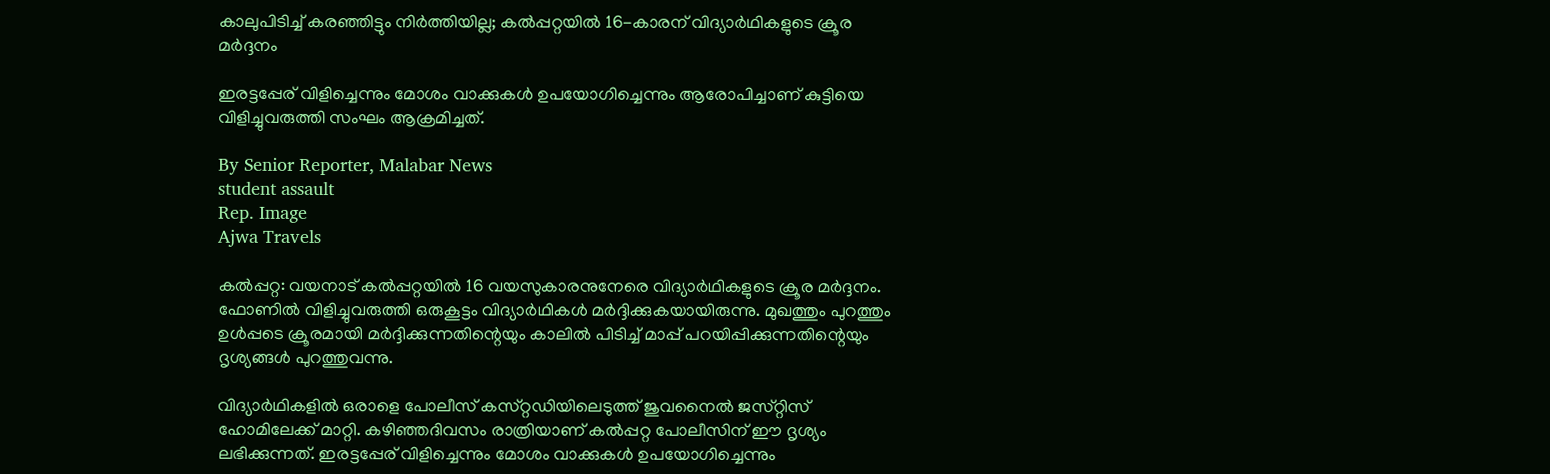കാലുപിടിച്ച് കരഞ്ഞിട്ടും നിർത്തിയില്ല; കൽപ്പറ്റയിൽ 16-കാരന് വിദ്യാർഥികളുടെ ക്രൂര മർദ്ദനം

ഇരട്ടപ്പേര് വിളിച്ചെന്നും മോശം വാക്കുകൾ ഉപയോഗിച്ചെന്നും ആരോപിച്ചാണ് കുട്ടിയെ വിളിച്ചുവരുത്തി സംഘം ആക്രമിച്ചത്.

By Senior Reporter, Malabar News
student assault
Rep. Image
Ajwa Travels

കൽപ്പറ്റ: വയനാട് കൽപ്പറ്റയിൽ 16 വയസുകാരനുനേരെ വിദ്യാർഥികളുടെ ക്രൂര മർദ്ദനം. ഫോണിൽ വിളിച്ചുവരുത്തി ഒരുകൂട്ടം വിദ്യാർഥികൾ മർദ്ദിക്കുകയായിരുന്നു. മുഖത്തും പുറത്തും ഉൾപ്പടെ ക്രൂരമായി മർദ്ദിക്കുന്നതിന്റെയും കാലിൽ പിടിച്ച് മാപ്പ് പറയിപ്പിക്കുന്നതിന്റെയും ദൃശ്യങ്ങൾ പുറത്തുവന്നു.

വിദ്യാർഥികളിൽ ഒരാളെ പോലീസ് കസ്‌റ്റഡിയിലെടുത്ത് ജുവനൈൽ ജസ്‌റ്റിസ്‌ ഹോമിലേക്ക് മാറ്റി. കഴിഞ്ഞദിവസം രാത്രിയാണ് കൽപ്പറ്റ പോലീസിന് ഈ ദൃശ്യം ലഭിക്കുന്നത്. ഇരട്ടപ്പേര് വിളിച്ചെന്നും മോശം വാക്കുകൾ ഉപയോഗിച്ചെന്നും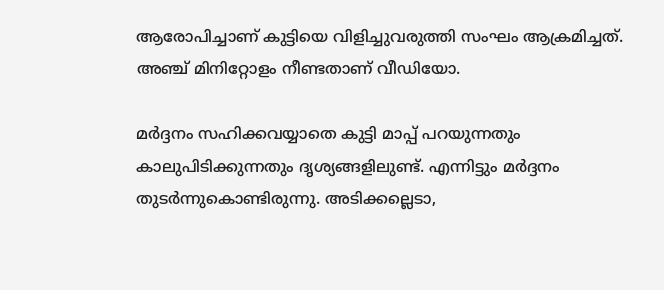ആരോപിച്ചാണ് കുട്ടിയെ വിളിച്ചുവരുത്തി സംഘം ആക്രമിച്ചത്. അഞ്ച് മിനിറ്റോളം നീണ്ടതാണ് വീഡിയോ.

മർദ്ദനം സഹിക്കവയ്യാതെ കുട്ടി മാപ്പ് പറയുന്നതും കാലുപിടിക്കുന്നതും ദൃശ്യങ്ങളിലുണ്ട്. എന്നിട്ടും മർദ്ദനം തുടർന്നുകൊണ്ടിരുന്നു. അടിക്കല്ലെടാ,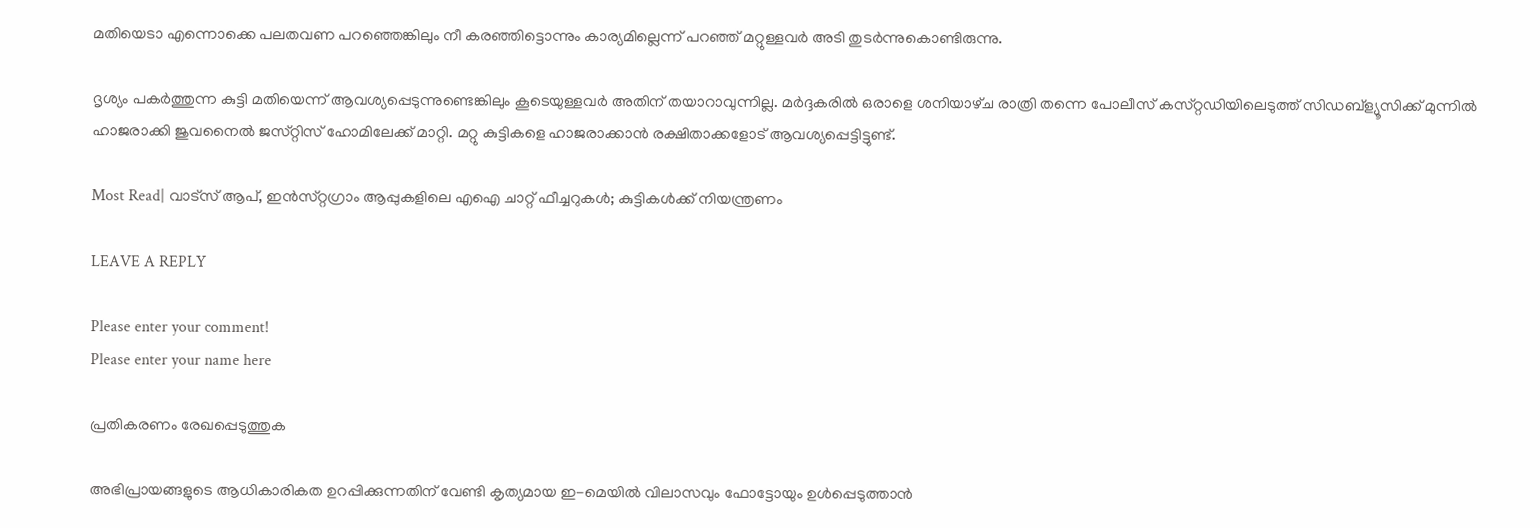മതിയെടാ എന്നൊക്കെ പലതവണ പറഞ്ഞെങ്കിലും നീ കരഞ്ഞിട്ടൊന്നും കാര്യമില്ലെന്ന് പറഞ്ഞ് മറ്റുള്ളവർ അടി തുടർന്നുകൊണ്ടിരുന്നു.

ദൃശ്യം പകർത്തുന്ന കുട്ടി മതിയെന്ന് ആവശ്യപ്പെടുന്നുണ്ടെങ്കിലും കൂടെയുള്ളവർ അതിന് തയാറാവുന്നില്ല. മർദ്ദകരിൽ ഒരാളെ ശനിയാഴ്‌ച രാത്രി തന്നെ പോലീസ് കസ്‌റ്റഡിയിലെടുത്ത് സിഡബ്ള്യൂസിക്ക് മുന്നിൽ ഹാജരാക്കി ജുവനൈൽ ജസ്‌റ്റിസ്‌ ഹോമിലേക്ക് മാറ്റി. മറ്റു കുട്ടികളെ ഹാജരാക്കാൻ രക്ഷിതാക്കളോട് ആവശ്യപ്പെട്ടിട്ടുണ്ട്.

Most Read| വാട്‌സ് ആപ്, ഇൻസ്‌റ്റഗ്രാം ആപ്പുകളിലെ എഐ ചാറ്റ് ഫീച്ചറുകൾ; കുട്ടികൾക്ക് നിയന്ത്രണം

LEAVE A REPLY

Please enter your comment!
Please enter your name here

പ്രതികരണം രേഖപ്പെടുത്തുക

അഭിപ്രായങ്ങളുടെ ആധികാരികത ഉറപ്പിക്കുന്നതിന് വേണ്ടി കൃത്യമായ ഇ-മെയിൽ വിലാസവും ഫോട്ടോയും ഉൾപ്പെടുത്താൻ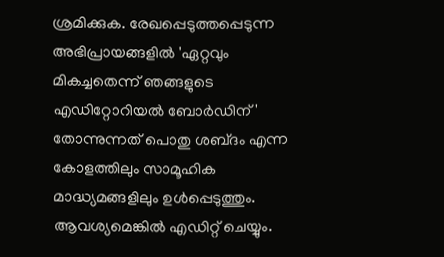ശ്രമിക്കുക. രേഖപ്പെടുത്തപ്പെടുന്ന അഭിപ്രായങ്ങളിൽ 'ഏറ്റവും മികച്ചതെന്ന് ഞങ്ങളുടെ എഡിറ്റോറിയൽ ബോർഡിന്' തോന്നുന്നത് പൊതു ശബ്‌ദം എന്ന കോളത്തിലും സാമൂഹിക മാദ്ധ്യമങ്ങളിലും ഉൾപ്പെടുത്തും. ആവശ്യമെങ്കിൽ എഡിറ്റ് ചെയ്യും.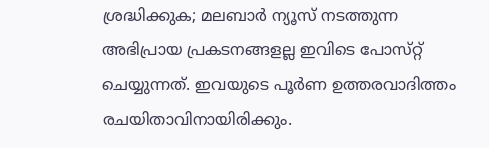ശ്രദ്ധിക്കുക; മലബാർ ന്യൂസ് നടത്തുന്ന അഭിപ്രായ പ്രകടനങ്ങളല്ല ഇവിടെ പോസ്‌റ്റ് ചെയ്യുന്നത്. ഇവയുടെ പൂർണ ഉത്തരവാദിത്തം രചയിതാവിനായിരിക്കും.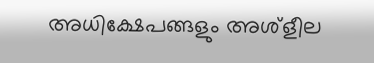അധിക്ഷേപങ്ങളും അശ്‌ളീല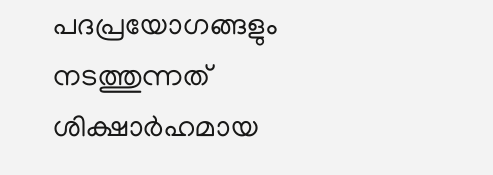പദപ്രയോഗങ്ങളും നടത്തുന്നത് ശിക്ഷാർഹമായ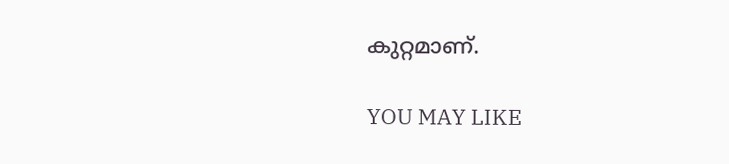കുറ്റമാണ്.

YOU MAY LIKE